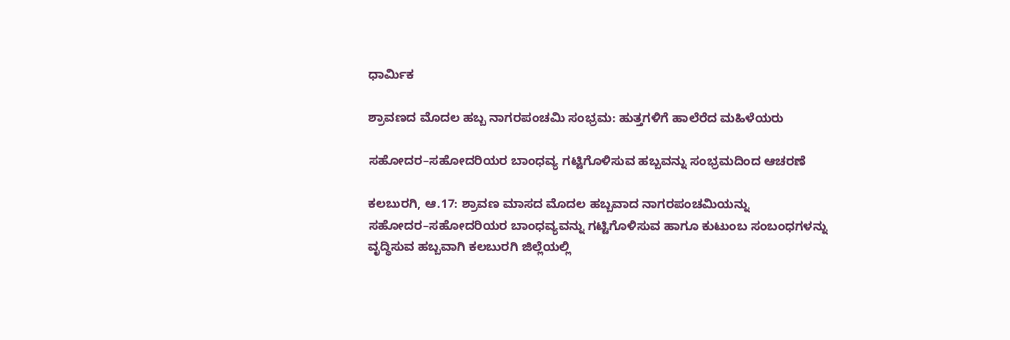ಧಾರ್ಮಿಕ

ಶ್ರಾವಣದ ಮೊದಲ ಹಬ್ಬ ನಾಗರಪಂಚಮಿ ಸಂಭ್ರಮ: ಹುತ್ತಗಳಿಗೆ ಹಾಲೆರೆದ ಮಹಿಳೆಯರು

ಸಹೋದರ–ಸಹೋದರಿಯರ ಬಾಂಧವ್ಯ ಗಟ್ಟಿಗೊಳಿಸುವ ಹಬ್ಬವನ್ನು ಸಂಭ್ರಮದಿಂದ ಆಚರಣೆ

ಕಲಬುರಗಿ, ಆ.17: ಶ್ರಾವಣ ಮಾಸದ ಮೊದಲ ಹಬ್ಬವಾದ ನಾಗರಪಂಚಮಿಯನ್ನು ಸಹೋದರ–ಸಹೋದರಿಯರ ಬಾಂಧವ್ಯವನ್ನು ಗಟ್ಟಿಗೊಳಿಸುವ ಹಾಗೂ ಕುಟುಂಬ ಸಂಬಂಧಗಳನ್ನು ವೃದ್ಧಿಸುವ ಹಬ್ಬವಾಗಿ ಕಲಬುರಗಿ ಜಿಲ್ಲೆಯಲ್ಲಿ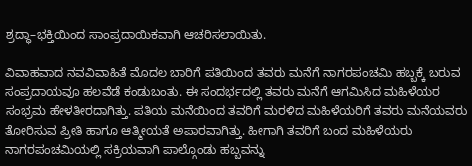ಶ್ರದ್ಧಾ–ಭಕ್ತಿಯಿಂದ ಸಾಂಪ್ರದಾಯಿಕವಾಗಿ ಆಚರಿಸಲಾಯಿತು.

ವಿವಾಹವಾದ ನವವಿವಾಹಿತೆ ಮೊದಲ ಬಾರಿಗೆ ಪತಿಯಿಂದ ತವರು ಮನೆಗೆ ನಾಗರಪಂಚಮಿ ಹಬ್ಬಕ್ಕೆ ಬರುವ ಸಂಪ್ರದಾಯವೂ ಹಲವೆಡೆ ಕಂಡುಬಂತು. ಈ ಸಂದರ್ಭದಲ್ಲಿ ತವರು ಮನೆಗೆ ಆಗಮಿಸಿದ ಮಹಿಳೆಯರ ಸಂಭ್ರಮ ಹೇಳತೀರದಾಗಿತ್ತು. ಪತಿಯ ಮನೆಯಿಂದ ತವರಿಗೆ ಮರಳಿದ ಮಹಿಳೆಯರಿಗೆ ತವರು ಮನೆಯವರು ತೋರಿಸುವ ಪ್ರೀತಿ ಹಾಗೂ ಆತ್ಮೀಯತೆ ಅಪಾರವಾಗಿತ್ತು. ಹೀಗಾಗಿ ತವರಿಗೆ ಬಂದ ಮಹಿಳೆಯರು ನಾಗರಪಂಚಮಿಯಲ್ಲಿ ಸಕ್ರಿಯವಾಗಿ ಪಾಲ್ಗೊಂಡು ಹಬ್ಬವನ್ನು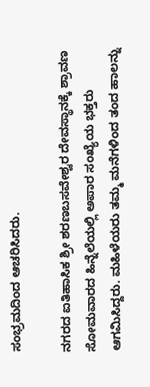ಸಂಭ್ರಮದಿಂದ ಆಚರಿಸಿದರು.

ನಗರದ ಐತಿಹಾಸಿಕ ಶ್ರೀ ಶರಣಬಸವೇಶ್ವರ ದೇವಸ್ಥಾನಕ್ಕೆ ಶ್ರಾವಣ ಸೋಮವಾರದ ಹಿನ್ನೆಲೆಯಲ್ಲಿ ಅಪಾರ ಸಂಖ್ಯೆಯ ಭಕ್ತರು ಆಗಮಿಸಿದ್ದರು. ಮಹಿಳೆಯರು ತಮ್ಮ ಮನೆಗಳಿಂದ ತಂದ ಹಾಲನ್ನು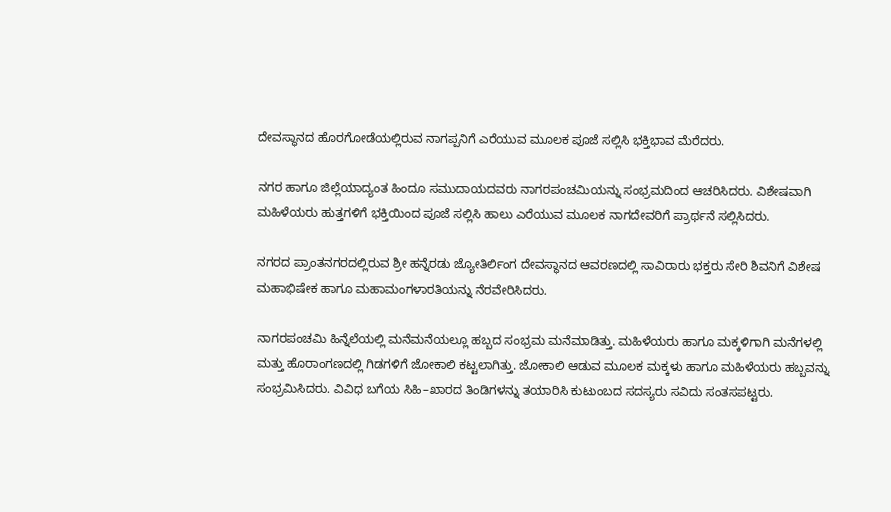ದೇವಸ್ಥಾನದ ಹೊರಗೋಡೆಯಲ್ಲಿರುವ ನಾಗಪ್ಪನಿಗೆ ಎರೆಯುವ ಮೂಲಕ ಪೂಜೆ ಸಲ್ಲಿಸಿ ಭಕ್ತಿಭಾವ ಮೆರೆದರು.

ನಗರ ಹಾಗೂ ಜಿಲ್ಲೆಯಾದ್ಯಂತ ಹಿಂದೂ ಸಮುದಾಯದವರು ನಾಗರಪಂಚಮಿಯನ್ನು ಸಂಭ್ರಮದಿಂದ ಆಚರಿಸಿದರು. ವಿಶೇಷವಾಗಿ ಮಹಿಳೆಯರು ಹುತ್ತಗಳಿಗೆ ಭಕ್ತಿಯಿಂದ ಪೂಜೆ ಸಲ್ಲಿಸಿ ಹಾಲು ಎರೆಯುವ ಮೂಲಕ ನಾಗದೇವರಿಗೆ ಪ್ರಾರ್ಥನೆ ಸಲ್ಲಿಸಿದರು.

ನಗರದ ಪ್ರಾಂತ‌ನಗರದಲ್ಲಿರುವ ಶ್ರೀ ಹನ್ನೆರಡು ಜ್ಯೋತಿರ್ಲಿಂಗ ದೇವಸ್ಥಾನದ ಆವರಣದಲ್ಲಿ ಸಾವಿರಾರು ಭಕ್ತರು ಸೇರಿ ಶಿವನಿಗೆ ವಿಶೇಷ ಮಹಾಭಿಷೇಕ ಹಾಗೂ ಮಹಾಮಂಗಳಾರತಿಯನ್ನು ನೆರವೇರಿಸಿದರು.

ನಾಗರಪಂಚಮಿ ಹಿನ್ನೆಲೆಯಲ್ಲಿ ಮನೆಮನೆಯಲ್ಲೂ ಹಬ್ಬದ ಸಂಭ್ರಮ ಮನೆಮಾಡಿತ್ತು. ಮಹಿಳೆಯರು ಹಾಗೂ ಮಕ್ಕಳಿಗಾಗಿ ಮನೆಗಳಲ್ಲಿ ಮತ್ತು ಹೊರಾಂಗಣದಲ್ಲಿ ಗಿಡಗಳಿಗೆ ಜೋಕಾಲಿ ಕಟ್ಟಲಾಗಿತ್ತು. ಜೋಕಾಲಿ ಆಡುವ ಮೂಲಕ ಮಕ್ಕಳು ಹಾಗೂ ಮಹಿಳೆಯರು ಹಬ್ಬವನ್ನು ಸಂಭ್ರಮಿಸಿದರು. ವಿವಿಧ ಬಗೆಯ ಸಿಹಿ–ಖಾರದ ತಿಂಡಿಗಳನ್ನು ತಯಾರಿಸಿ ಕುಟುಂಬದ ಸದಸ್ಯರು ಸವಿದು ಸಂತಸಪಟ್ಟರು.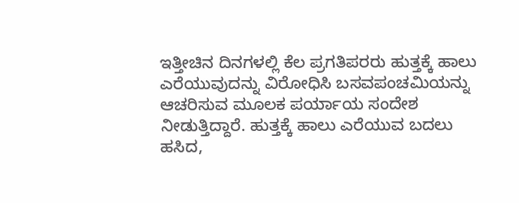ಇತ್ತೀಚಿನ ದಿನಗಳಲ್ಲಿ ಕೆಲ ಪ್ರಗತಿಪರರು ಹುತ್ತಕ್ಕೆ ಹಾಲು ಎರೆಯುವುದನ್ನು ವಿರೋಧಿಸಿ ಬಸವಪಂಚಮಿಯನ್ನು ಆಚರಿಸುವ ಮೂಲಕ ಪರ್ಯಾಯ ಸಂದೇಶ ನೀಡುತ್ತಿದ್ದಾರೆ. ಹುತ್ತಕ್ಕೆ ಹಾಲು ಎರೆಯುವ ಬದಲು ಹಸಿದ,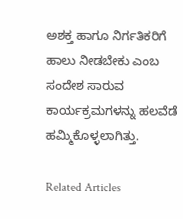ಅಶಕ್ತ ಹಾಗೂ ನಿರ್ಗತಿಕರಿಗೆ ಹಾಲು ನೀಡಬೇಕು ಎಂಬ ಸಂದೇಶ ಸಾರುವ ಕಾರ್ಯಕ್ರಮಗಳನ್ನು ಹಲವೆಡೆ ಹಮ್ಮಿಕೊಳ್ಳಲಾಗಿತ್ತು.

Related Articles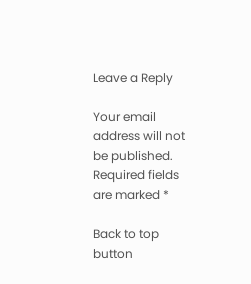Leave a Reply

Your email address will not be published. Required fields are marked *

Back to top button